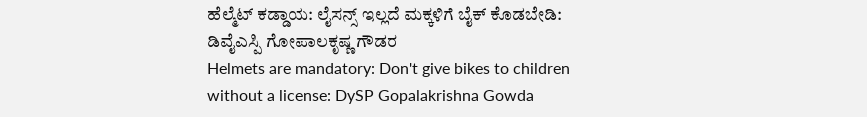ಹೆಲ್ಮೆಟ್ ಕಡ್ಡಾಯ: ಲೈಸನ್ಸ್ ಇಲ್ಲದೆ ಮಕ್ಕಳಿಗೆ ಬೈಕ್ ಕೊಡಬೇಡಿ: ಡಿವೈಎಸ್ಪಿ ಗೋಪಾಲಕೃಷ್ಣ ಗೌಡರ
Helmets are mandatory: Don't give bikes to children without a license: DySP Gopalakrishna Gowda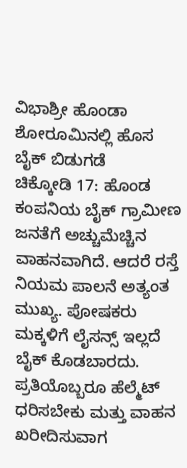ವಿಭಾಶ್ರೀ ಹೊಂಡಾ ಶೋರೂಮಿನಲ್ಲಿ ಹೊಸ ಬೈಕ್ ಬಿಡುಗಡೆ
ಚಿಕ್ಕೋಡಿ 17: ಹೊಂಡ ಕಂಪನಿಯ ಬೈಕ್ ಗ್ರಾಮೀಣ ಜನತೆಗೆ ಅಚ್ಚುಮೆಚ್ಚಿನ ವಾಹನವಾಗಿದೆ. ಆದರೆ ರಸ್ತೆ ನಿಯಮ ಪಾಲನೆ ಅತ್ಯಂತ ಮುಖ್ಯ. ಪೋಷಕರು ಮಕ್ಕಳಿಗೆ ಲೈಸನ್ಸ್ ಇಲ್ಲದೆ ಬೈಕ್ ಕೊಡಬಾರದು. ಪ್ರತಿಯೊಬ್ಬರೂ ಹೆಲ್ಮೆಟ್ ಧರಿಸಬೇಕು ಮತ್ತು ವಾಹನ ಖರೀದಿಸುವಾಗ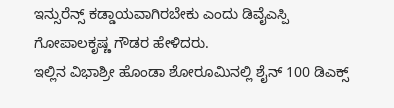ಇನ್ಸುರೆನ್ಸ್ ಕಡ್ಡಾಯವಾಗಿರಬೇಕು ಎಂದು ಡಿವೈಎಸ್ಪಿ ಗೋಪಾಲಕೃಷ್ಣ ಗೌಡರ ಹೇಳಿದರು.
ಇಲ್ಲಿನ ವಿಭಾಶ್ರೀ ಹೊಂಡಾ ಶೋರೂಮಿನಲ್ಲಿ ಶೈನ್ 100 ಡಿಎಕ್ಸ್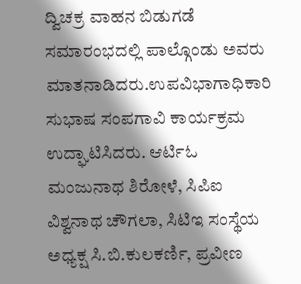ದ್ವಿಚಕ್ರ ವಾಹನ ಬಿಡುಗಡೆ ಸಮಾರಂಭದಲ್ಲಿ ಪಾಲ್ಗೊಂಡು ಅವರು ಮಾತನಾಡಿದರು.ಉಪವಿಭಾಗಾಧಿಕಾರಿ ಸುಭಾಷ ಸಂಪಗಾವಿ ಕಾರ್ಯಕ್ರಮ ಉದ್ಘಾಟಿಸಿದರು. ಆರ್ಟಿಓ ಮಂಜುನಾಥ ಶಿರೋಳೆ, ಸಿಪಿಐ ವಿಶ್ವನಾಥ ಚೌಗಲಾ, ಸಿಟಿಇ ಸಂಸ್ಥೆಯ ಅಧ್ಯಕ್ಷ ಸಿ.ಬಿ.ಕುಲಕರ್ಣಿ, ಪ್ರವೀಣ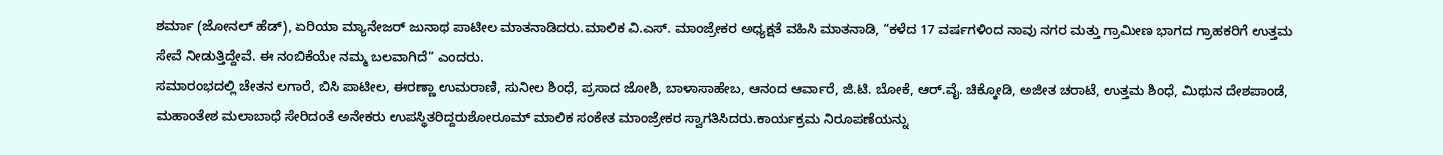ಶರ್ಮಾ (ಜೋನಲ್ ಹೆಡ್), ಏರಿಯಾ ಮ್ಯಾನೇಜರ್ ಜುನಾಥ ಪಾಟೀಲ ಮಾತನಾಡಿದರು.ಮಾಲಿಕ ವಿ.ಎಸ್. ಮಾಂಜ್ರೇಕರ ಅಧ್ಯಕ್ಷತೆ ವಹಿಸಿ ಮಾತನಾಡಿ, “ಕಳೆದ 17 ವರ್ಷಗಳಿಂದ ನಾವು ನಗರ ಮತ್ತು ಗ್ರಾಮೀಣ ಭಾಗದ ಗ್ರಾಹಕರಿಗೆ ಉತ್ತಮ ಸೇವೆ ನೀಡುತ್ತಿದ್ದೇವೆ. ಈ ನಂಬಿಕೆಯೇ ನಮ್ಮ ಬಲವಾಗಿದೆ” ಎಂದರು.
ಸಮಾರಂಭದಲ್ಲಿ ಚೇತನ ಲಗಾರೆ, ಬಿಸಿ ಪಾಟೀಲ, ಈರಣ್ಣಾ ಉಮರಾಣಿ, ಸುನೀಲ ಶಿಂಧೆ, ಪ್ರಸಾದ ಜೋಶಿ, ಬಾಳಾಸಾಹೇಬ, ಆನಂದ ಆರ್ವಾರೆ, ಜಿ.ಟಿ. ಬೋಕೆ, ಆರ್.ವೈ. ಚಿಕ್ಕೋಡಿ, ಅಜೀತ ಚರಾಟೆ, ಉತ್ತಮ ಶಿಂಧೆ, ಮಿಥುನ ದೇಶಪಾಂಡೆ, ಮಹಾಂತೇಶ ಮಲಾಬಾಧೆ ಸೇರಿದಂತೆ ಅನೇಕರು ಉಪಸ್ಥಿತರಿದ್ದರುಶೋರೂಮ್ ಮಾಲಿಕ ಸಂಕೇತ ಮಾಂಜ್ರೇಕರ ಸ್ವಾಗತಿಸಿದರು.ಕಾರ್ಯಕ್ರಮ ನಿರೂಪಣೆಯನ್ನು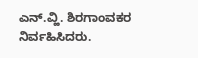ಎನ್.ವ್ಹಿ. ಶಿರಗಾಂವಕರ ನಿರ್ವಹಿಸಿದರು.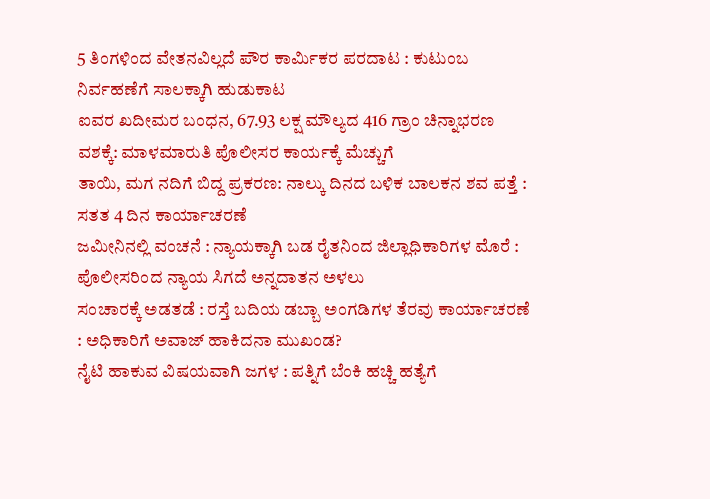5 ತಿಂಗಳಿಂದ ವೇತನವಿಲ್ಲದೆ ಪೌರ ಕಾರ್ಮಿಕರ ಪರದಾಟ : ಕುಟುಂಬ ನಿರ್ವಹಣೆಗೆ ಸಾಲಕ್ಕಾಗಿ ಹುಡುಕಾಟ
ಐವರ ಖದೀಮರ ಬಂಧನ, 67.93 ಲಕ್ಷ ಮೌಲ್ಯದ 416 ಗ್ರಾಂ ಚಿನ್ನಾಭರಣ ವಶಕ್ಕೆ: ಮಾಳಮಾರುತಿ ಪೊಲೀಸರ ಕಾರ್ಯಕ್ಕೆ ಮೆಚ್ಚುಗೆ
ತಾಯಿ, ಮಗ ನದಿಗೆ ಬಿದ್ದ ಪ್ರಕರಣ: ನಾಲ್ಕು ದಿನದ ಬಳಿಕ ಬಾಲಕನ ಶವ ಪತ್ತೆ : ಸತತ 4 ದಿನ ಕಾರ್ಯಾಚರಣೆ
ಜಮೀನಿನಲ್ಲಿ ವಂಚನೆ : ನ್ಯಾಯಕ್ಕಾಗಿ ಬಡ ರೈತನಿಂದ ಜಿಲ್ಲಾಧಿಕಾರಿಗಳ ಮೊರೆ : ಪೊಲೀಸರಿಂದ ನ್ಯಾಯ ಸಿಗದೆ ಅನ್ನದಾತನ ಅಳಲು
ಸಂಚಾರಕ್ಕೆ ಅಡತಡೆ : ರಸ್ತೆ ಬದಿಯ ಡಬ್ಬಾ ಅಂಗಡಿಗಳ ತೆರವು ಕಾರ್ಯಾಚರಣೆ : ಅಧಿಕಾರಿಗೆ ಅವಾಜ್ ಹಾಕಿದನಾ ಮುಖಂಡ?
ನೈಟಿ ಹಾಕುವ ವಿಷಯವಾಗಿ ಜಗಳ : ಪತ್ನಿಗೆ ಬೆಂಕಿ ಹಚ್ಚಿ ಹತ್ಯೆಗೆ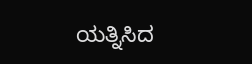ಯತ್ನಿಸಿದ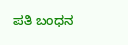ಪತಿ ಬಂಧನ